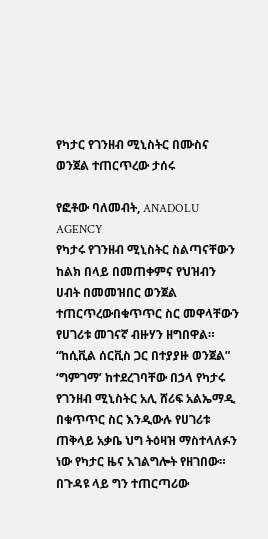የካታር የገንዘብ ሚኒስትር በሙስና ወንጀል ተጠርጥረው ታሰሩ

የፎቶው ባለመብት, ANADOLU AGENCY
የካታሩ የገንዘብ ሚኒስትር ስልጣናቸውን ከልክ በላይ በመጠቀምና የህዝብን ሀብት በመመዝበር ወንጀል ተጠርጥረውበቁጥጥር ስር መዋላቸውን የሀገሪቱ መገናኛ ብዙሃን ዘግበዋል።
“ከሲቪል ሰርቪስ ጋር በተያያዙ ወንጀል” ‘ግምገማ’ ከተደረገባቸው በኃላ የካታሩ የገንዘብ ሚኒስትር አሊ ሸሪፍ አልኤማዲ በቁጥጥር ስር እንዲውሉ የሀገሪቱ ጠቅላይ አቃቤ ህግ ትዕዛዝ ማስተላለፉን ነው የካታር ዜና አገልግሎት የዘገበው።
በጉዳዩ ላይ ግን ተጠርጣሪው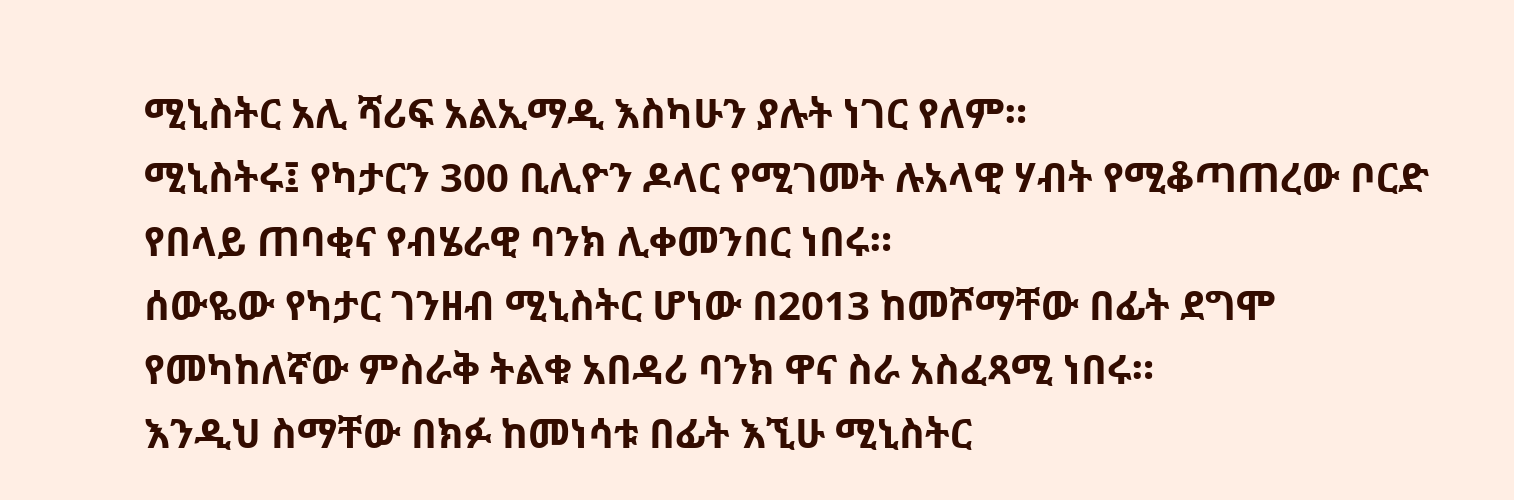ሚኒስትር አሊ ሻሪፍ አልኢማዲ እስካሁን ያሉት ነገር የለም።
ሚኒስትሩ፤ የካታርን 300 ቢሊዮን ዶላር የሚገመት ሉአላዊ ሃብት የሚቆጣጠረው ቦርድ የበላይ ጠባቂና የብሄራዊ ባንክ ሊቀመንበር ነበሩ።
ሰውዬው የካታር ገንዘብ ሚኒስትር ሆነው በ2013 ከመሾማቸው በፊት ደግሞ የመካከለኛው ምስራቅ ትልቁ አበዳሪ ባንክ ዋና ስራ አስፈጻሚ ነበሩ።
እንዲህ ስማቸው በክፉ ከመነሳቱ በፊት እኚሁ ሚኒስትር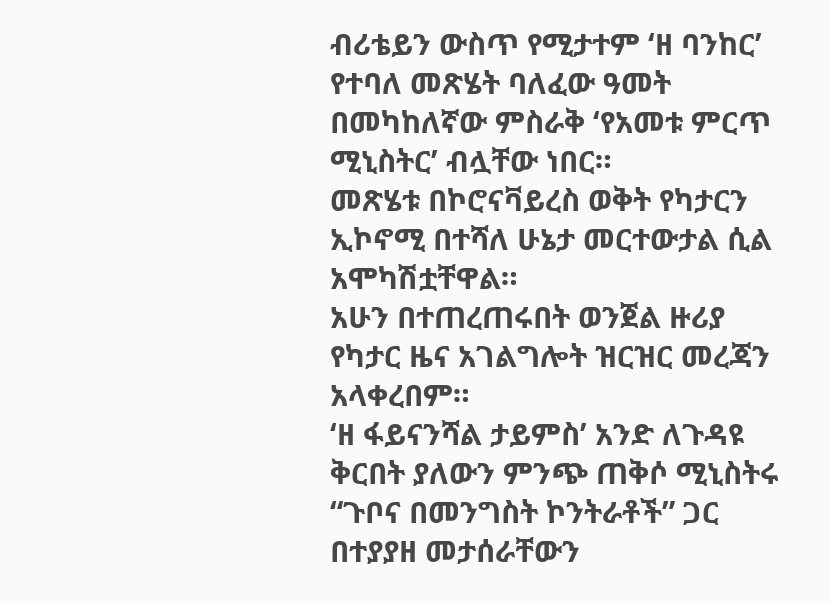ብሪቴይን ውስጥ የሚታተም ‘ዘ ባንከር’ የተባለ መጽሄት ባለፈው ዓመት በመካከለኛው ምስራቅ ‘የአመቱ ምርጥ ሚኒስትር’ ብሏቸው ነበር።
መጽሄቱ በኮሮናቫይረስ ወቅት የካታርን ኢኮኖሚ በተሻለ ሁኔታ መርተውታል ሲል አሞካሽቷቸዋል።
አሁን በተጠረጠሩበት ወንጀል ዙሪያ የካታር ዜና አገልግሎት ዝርዝር መረጃን አላቀረበም።
‘ዘ ፋይናንሻል ታይምስ’ አንድ ለጉዳዩ ቅርበት ያለውን ምንጭ ጠቅሶ ሚኒስትሩ “ጉቦና በመንግስት ኮንትራቶች” ጋር በተያያዘ መታሰራቸውን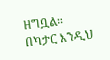ዘግቧል።
በካታር እንዲህ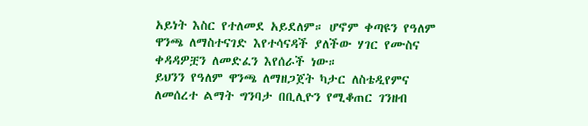አይነት እስር የተለመደ አይደለም። ሆኖም ቀጣዩን የዓለም ዋንጫ ለማስተናገድ እየተሳናዳች ያለችው ሃገር የሙስና ቀዳዳዎቿን ለመድፈን እየሰራች ነው።
ይህንን የዓለም ዋንጫ ለማዘጋጀት ካታር ለስቴዲየምና ለመሰረተ ልማት ግንባታ በቢሊዮን የሚቆጠር ገንዘብ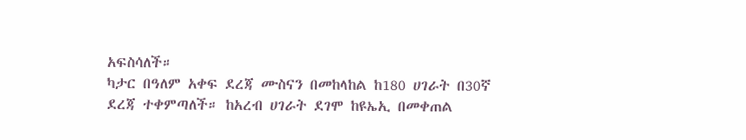አፍስሳለች።
ካታር በዓለም አቀፍ ደረጃ ሙስናን በመከላከል ከ180 ሀገራት በ30ኛ ደረጃ ተቀምጣለች። ከአረብ ሀገራት ደገሞ ከዩኤኢ በመቀጠል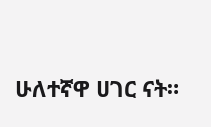ሁለተኛዋ ሀገር ናት።